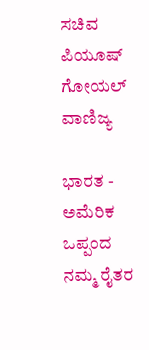ಸಚಿವ ಪಿಯೂಷ್ ಗೋಯಲ್
ವಾಣಿಜ್ಯ

ಭಾರತ - ಅಮೆರಿಕ ಒಪ್ಪಂದ ನಮ್ಮ ರೈತರ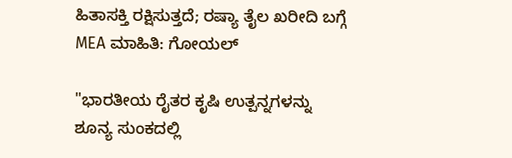ಹಿತಾಸಕ್ತಿ ರಕ್ಷಿಸುತ್ತದೆ; ರಷ್ಯಾ ತೈಲ ಖರೀದಿ ಬಗ್ಗೆ MEA ಮಾಹಿತಿ: ಗೋಯಲ್

"ಭಾರತೀಯ ರೈತರ ಕೃಷಿ ಉತ್ಪನ್ನಗಳನ್ನು ಶೂನ್ಯ ಸುಂಕದಲ್ಲಿ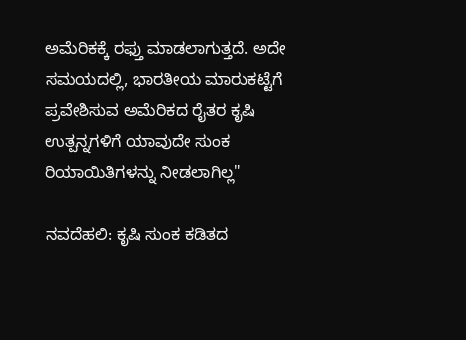ಅಮೆರಿಕಕ್ಕೆ ರಫ್ತು ಮಾಡಲಾಗುತ್ತದೆ. ಅದೇ ಸಮಯದಲ್ಲಿ, ಭಾರತೀಯ ಮಾರುಕಟ್ಟೆಗೆ ಪ್ರವೇಶಿಸುವ ಅಮೆರಿಕದ ರೈತರ ಕೃಷಿ ಉತ್ಪನ್ನಗಳಿಗೆ ಯಾವುದೇ ಸುಂಕ ರಿಯಾಯಿತಿಗಳನ್ನು ನೀಡಲಾಗಿಲ್ಲ"

ನವದೆಹಲಿ: ಕೃಷಿ ಸುಂಕ ಕಡಿತದ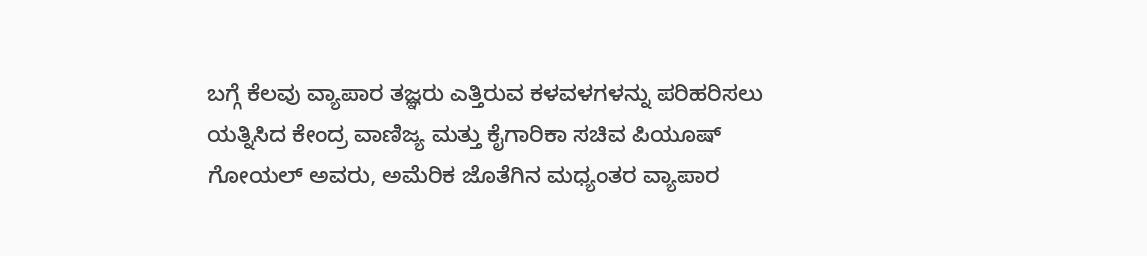ಬಗ್ಗೆ ಕೆಲವು ವ್ಯಾಪಾರ ತಜ್ಞರು ಎತ್ತಿರುವ ಕಳವಳಗಳನ್ನು ಪರಿಹರಿಸಲು ಯತ್ನಿಸಿದ ಕೇಂದ್ರ ವಾಣಿಜ್ಯ ಮತ್ತು ಕೈಗಾರಿಕಾ ಸಚಿವ ಪಿಯೂಷ್ ಗೋಯಲ್ ಅವರು, ಅಮೆರಿಕ ಜೊತೆಗಿನ ಮಧ್ಯಂತರ ವ್ಯಾಪಾರ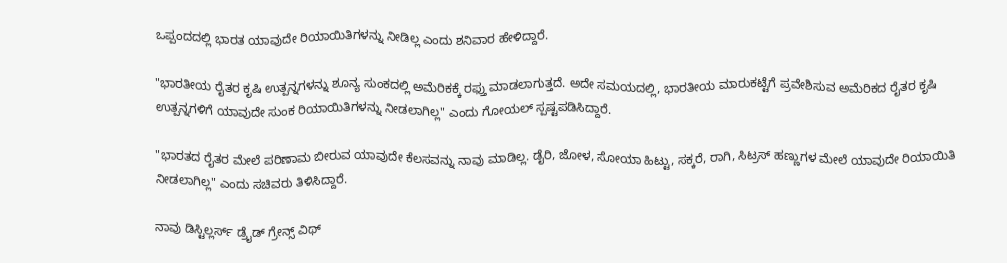ಒಪ್ಪಂದದಲ್ಲಿ ಭಾರತ ಯಾವುದೇ ರಿಯಾಯಿತಿಗಳನ್ನು ನೀಡಿಲ್ಲ ಎಂದು ಶನಿವಾರ ಹೇಳಿದ್ದಾರೆ.

"ಭಾರತೀಯ ರೈತರ ಕೃಷಿ ಉತ್ಪನ್ನಗಳನ್ನು ಶೂನ್ಯ ಸುಂಕದಲ್ಲಿ ಅಮೆರಿಕಕ್ಕೆ ರಫ್ತು ಮಾಡಲಾಗುತ್ತದೆ. ಅದೇ ಸಮಯದಲ್ಲಿ, ಭಾರತೀಯ ಮಾರುಕಟ್ಟೆಗೆ ಪ್ರವೇಶಿಸುವ ಅಮೆರಿಕದ ರೈತರ ಕೃಷಿ ಉತ್ಪನ್ನಗಳಿಗೆ ಯಾವುದೇ ಸುಂಕ ರಿಯಾಯಿತಿಗಳನ್ನು ನೀಡಲಾಗಿಲ್ಲ" ಎಂದು ಗೋಯಲ್ ಸ್ಪಷ್ಟಪಡಿಸಿದ್ದಾರೆ.

"ಭಾರತದ ರೈತರ ಮೇಲೆ ಪರಿಣಾಮ ಬೀರುವ ಯಾವುದೇ ಕೆಲಸವನ್ನು ನಾವು ಮಾಡಿಲ್ಲ. ಡೈರಿ, ಜೋಳ, ಸೋಯಾ ಹಿಟ್ಟು, ಸಕ್ಕರೆ, ರಾಗಿ, ಸಿಟ್ರಸ್ ಹಣ್ಣುಗಳ ಮೇಲೆ ಯಾವುದೇ ರಿಯಾಯಿತಿ ನೀಡಲಾಗಿಲ್ಲ" ಎಂದು ಸಚಿವರು ತಿಳಿಸಿದ್ದಾರೆ.

ನಾವು ಡಿಸ್ಟಿಲ್ಲರ್ಸ್ ಡ್ರೈಡ್ ಗ್ರೇನ್ಸ್ ವಿಥ್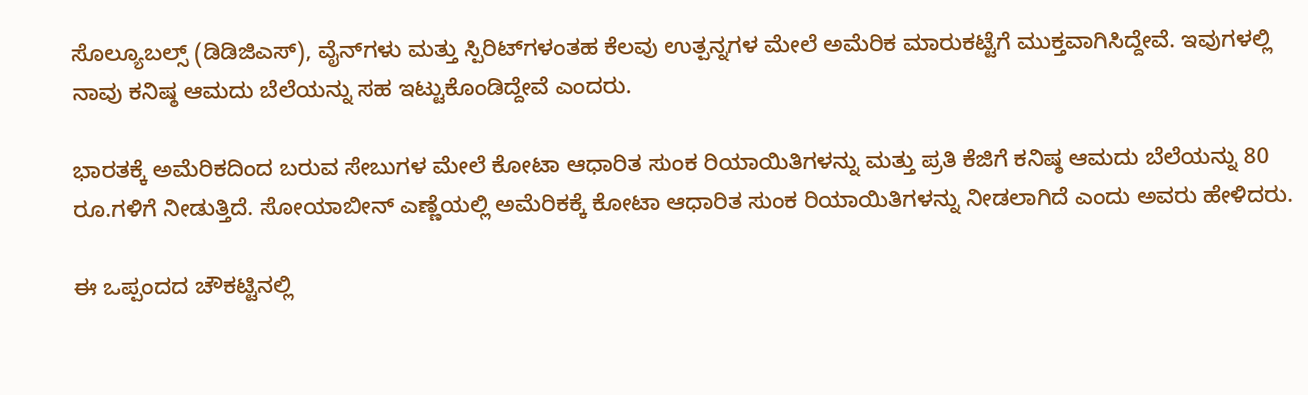ಸೊಲ್ಯೂಬಲ್ಸ್ (ಡಿಡಿಜಿಎಸ್), ವೈನ್‌ಗಳು ಮತ್ತು ಸ್ಪಿರಿಟ್‌ಗಳಂತಹ ಕೆಲವು ಉತ್ಪನ್ನಗಳ ಮೇಲೆ ಅಮೆರಿಕ ಮಾರುಕಟ್ಟೆಗೆ ಮುಕ್ತವಾಗಿಸಿದ್ದೇವೆ. ಇವುಗಳಲ್ಲಿ ನಾವು ಕನಿಷ್ಠ ಆಮದು ಬೆಲೆಯನ್ನು ಸಹ ಇಟ್ಟುಕೊಂಡಿದ್ದೇವೆ ಎಂದರು.

ಭಾರತಕ್ಕೆ ಅಮೆರಿಕದಿಂದ ಬರುವ ಸೇಬುಗಳ ಮೇಲೆ ಕೋಟಾ ಆಧಾರಿತ ಸುಂಕ ರಿಯಾಯಿತಿಗಳನ್ನು ಮತ್ತು ಪ್ರತಿ ಕೆಜಿಗೆ ಕನಿಷ್ಠ ಆಮದು ಬೆಲೆಯನ್ನು 80 ರೂ.ಗಳಿಗೆ ನೀಡುತ್ತಿದೆ. ಸೋಯಾಬೀನ್ ಎಣ್ಣೆಯಲ್ಲಿ ಅಮೆರಿಕಕ್ಕೆ ಕೋಟಾ ಆಧಾರಿತ ಸುಂಕ ರಿಯಾಯಿತಿಗಳನ್ನು ನೀಡಲಾಗಿದೆ ಎಂದು ಅವರು ಹೇಳಿದರು.

ಈ ಒಪ್ಪಂದದ ಚೌಕಟ್ಟಿನಲ್ಲಿ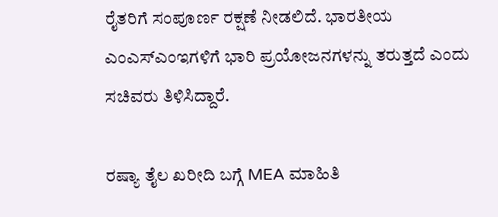ರೈತರಿಗೆ ಸಂಪೂರ್ಣ ರಕ್ಷಣೆ ನೀಡಲಿದೆ. ಭಾರತೀಯ ಎಂಎಸ್ಎಂಇಗಳಿಗೆ ಭಾರಿ ಪ್ರಯೋಜನಗಳನ್ನು ತರುತ್ತದೆ ಎಂದು ಸಚಿವರು ತಿಳಿಸಿದ್ದಾರೆ.

ರಷ್ಯಾ ತೈಲ ಖರೀದಿ ಬಗ್ಗೆ MEA ಮಾಹಿತಿ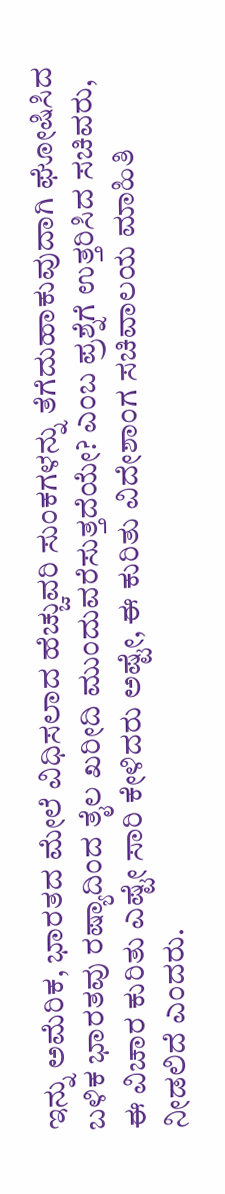ಇನ್ನು ಅಮೆರಿಕ, ಭಾರತದ ಮೇಲೆ ವಿಧಿಸಲಾದ ಹೆಚ್ಚುವರಿ ಸುಂಕಗಳನ್ನು ತೆಗೆದುಹಾಕುವುದಾಗಿ ಘೋಷಿಸಿದ ಬಳಿಕ ಭಾರತವು ರಷ್ಯಾದಿಂದ ತೈಲ ಖರೀದಿ ಮುಂದುವರೆಸುತ್ತದೆಯೇ? ಎಂಬ ಪ್ರಶ್ನೆಗೆ ಉತ್ತರಿಸಿದ ಸಚಿವರು, ಈ ವಿಚಾರ ಕುರಿತು ಎಷ್ಟೇ ಸಾರಿ ಕೇಳಿದರು ಅಷ್ಟೇ, ಈ ಕುರಿತು ವಿದೇಶಾಂಗ ಸಚಿವಾಲಯ ಮಾಹಿತಿ ನೀಡಲಿದೆ ಎಂದರು.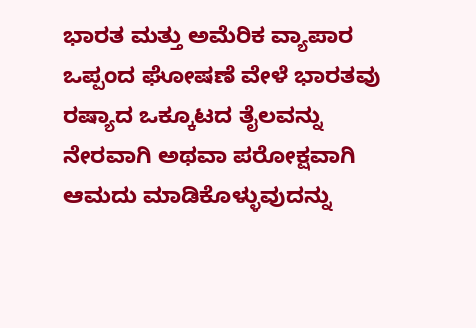ಭಾರತ ಮತ್ತು ಅಮೆರಿಕ ವ್ಯಾಪಾರ ಒಪ್ಪಂದ ಘೋಷಣೆ ವೇಳೆ ಭಾರತವು ರಷ್ಯಾದ ಒಕ್ಕೂಟದ ತೈಲವನ್ನು ನೇರವಾಗಿ ಅಥವಾ ಪರೋಕ್ಷವಾಗಿ ಆಮದು ಮಾಡಿಕೊಳ್ಳುವುದನ್ನು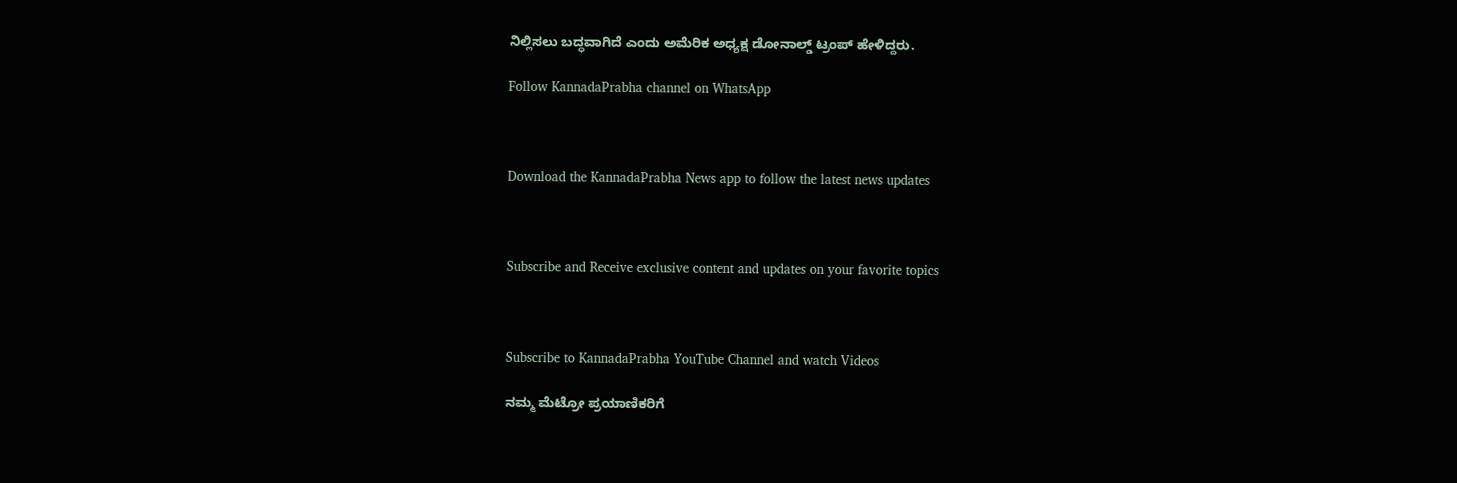ನಿಲ್ಲಿಸಲು ಬದ್ಧವಾಗಿದೆ ಎಂದು ಅಮೆರಿಕ ಅಧ್ಯಕ್ಷ ಡೋನಾಲ್ಡ್ ಟ್ರಂಪ್ ಹೇಳಿದ್ದರು.

Follow KannadaPrabha channel on WhatsApp



Download the KannadaPrabha News app to follow the latest news updates



Subscribe and Receive exclusive content and updates on your favorite topics



Subscribe to KannadaPrabha YouTube Channel and watch Videos

ನಮ್ಮ ಮೆಟ್ರೋ ಪ್ರಯಾಣಿಕರಿಗೆ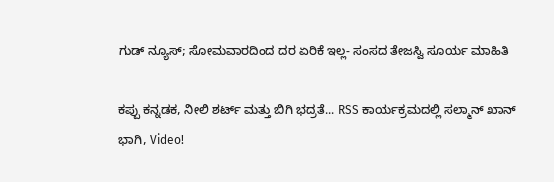ಗುಡ್ ನ್ಯೂಸ್; ಸೋಮವಾರದಿಂದ ದರ ಏರಿಕೆ ಇಲ್ಲ- ಸಂಸದ ತೇಜಸ್ವಿ ಸೂರ್ಯ ಮಾಹಿತಿ

ಕಪ್ಪು ಕನ್ನಡಕ, ನೀಲಿ ಶರ್ಟ್ ಮತ್ತು ಬಿಗಿ ಭದ್ರತೆ... RSS ಕಾರ್ಯಕ್ರಮದಲ್ಲಿ ಸಲ್ಮಾನ್ ಖಾನ್ ಭಾಗಿ, Video!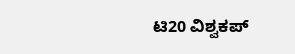ಟಿ20 ವಿಶ್ವಕಪ್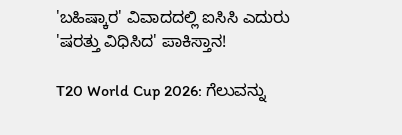'ಬಹಿಷ್ಕಾರ' ವಿವಾದದಲ್ಲಿ ಐಸಿಸಿ ಎದುರು 'ಷರತ್ತು ವಿಧಿಸಿದ' ಪಾಕಿಸ್ತಾನ!

T20 World Cup 2026: ಗೆಲುವನ್ನು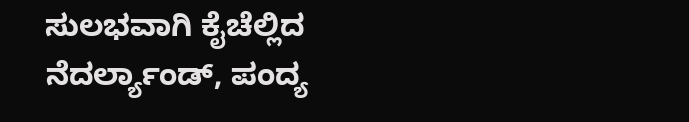ಸುಲಭವಾಗಿ ಕೈಚೆಲ್ಲಿದ ನೆದರ್ಲ್ಯಾಂಡ್, ಪಂದ್ಯ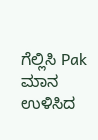ಗೆಲ್ಲಿಸಿ Pak ಮಾನ ಉಳಿಸಿದ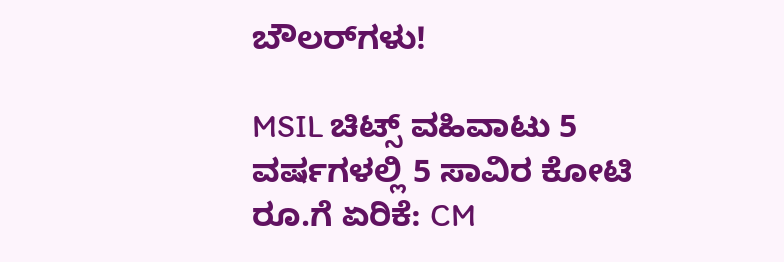ಬೌಲರ್‌ಗಳು!

MSIL ಚಿಟ್ಸ್ ವಹಿವಾಟು 5 ವರ್ಷಗಳಲ್ಲಿ 5 ಸಾವಿರ ಕೋಟಿ ರೂ.ಗೆ ಏರಿಕೆ: CM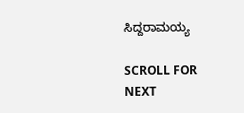ಸಿದ್ದರಾಮಯ್ಯ

SCROLL FOR NEXT